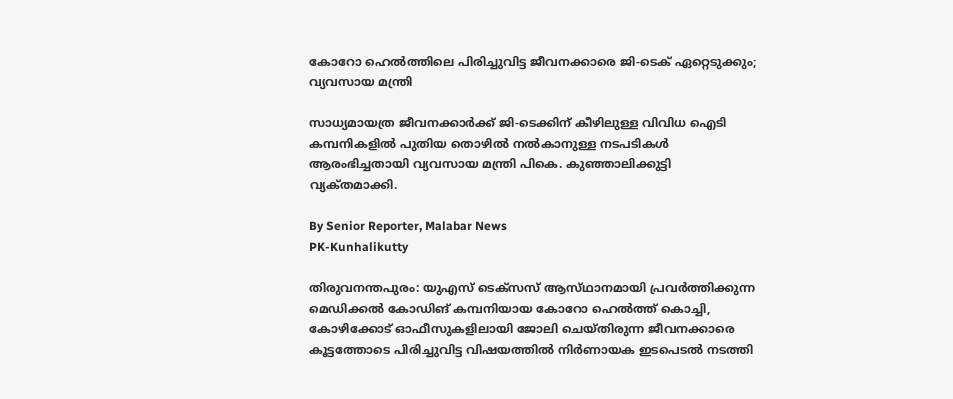കോറോ ഹെൽത്തിലെ പിരിച്ചുവിട്ട ജീവനക്കാരെ ജി-ടെക് ഏറ്റെടുക്കും; വ്യവസായ മന്ത്രി

സാധ്യമായത്ര ജീവനക്കാർക്ക് ജി-ടെക്കിന് കീഴിലുള്ള വിവിധ ഐടി കമ്പനികളിൽ പുതിയ തൊഴിൽ നൽകാനുള്ള നടപടികൾ ആരംഭിച്ചതായി വ്യവസായ മന്ത്രി പികെ. കുഞ്ഞാലിക്കുട്ടി വ്യക്‌തമാക്കി.

By Senior Reporter, Malabar News
PK-Kunhalikutty

തിരുവനന്തപുരം: യുഎസ് ടെക്‌സസ് ആസ്‌ഥാനമായി പ്രവർത്തിക്കുന്ന മെഡിക്കൽ കോഡിങ് കമ്പനിയായ കോറോ ഹെൽത്ത് കൊച്ചി, കോഴിക്കോട് ഓഫീസുകളിലായി ജോലി ചെയ്‌തിരുന്ന ജീവനക്കാരെ കൂട്ടത്തോടെ പിരിച്ചുവിട്ട വിഷയത്തിൽ നിർണായക ഇടപെടൽ നടത്തി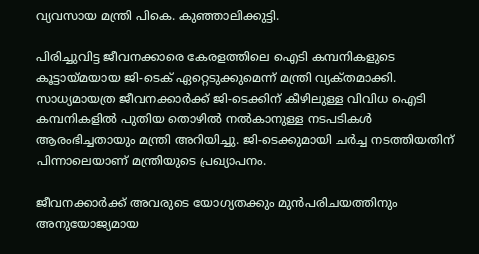വ്യവസായ മന്ത്രി പികെ. കുഞ്ഞാലിക്കുട്ടി.

പിരിച്ചുവിട്ട ജീവനക്കാരെ കേരളത്തിലെ ഐടി കമ്പനികളുടെ കൂട്ടായ്‌മയായ ജി-ടെക് ഏറ്റെടുക്കുമെന്ന് മന്ത്രി വ്യക്‌തമാക്കി. സാധ്യമായത്ര ജീവനക്കാർക്ക് ജി-ടെക്കിന് കീഴിലുള്ള വിവിധ ഐടി കമ്പനികളിൽ പുതിയ തൊഴിൽ നൽകാനുള്ള നടപടികൾ ആരംഭിച്ചതായും മന്ത്രി അറിയിച്ചു. ജി-ടെക്കുമായി ചർച്ച നടത്തിയതിന് പിന്നാലെയാണ് മന്ത്രിയുടെ പ്രഖ്യാപനം.

ജീവനക്കാർക്ക് അവരുടെ യോഗ്യതക്കും മുൻപരിചയത്തിനും അനുയോജ്യമായ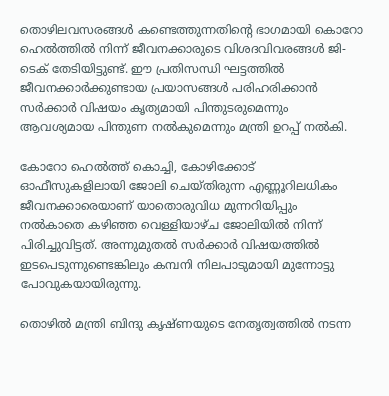തൊഴിലവസരങ്ങൾ കണ്ടെത്തുന്നതിന്റെ ഭാഗമായി കൊറോ ഹെൽത്തിൽ നിന്ന് ജീവനക്കാരുടെ വിശദവിവരങ്ങൾ ജി-ടെക് തേടിയിട്ടുണ്ട്. ഈ പ്രതിസന്ധി ഘട്ടത്തിൽ ജീവനക്കാർക്കുണ്ടായ പ്രയാസങ്ങൾ പരിഹരിക്കാൻ സർക്കാർ വിഷയം കൃത്യമായി പിന്തുടരുമെന്നും ആവശ്യമായ പിന്തുണ നൽകുമെന്നും മന്ത്രി ഉറപ്പ് നൽകി.

കോറോ ഹെൽത്ത് കൊച്ചി, കോഴിക്കോട് ഓഫീസുകളിലായി ജോലി ചെയ്‌തിരുന്ന എണ്ണൂറിലധികം ജീവനക്കാരെയാണ് യാതൊരുവിധ മുന്നറിയിപ്പും നൽകാതെ കഴിഞ്ഞ വെള്ളിയാഴ്‌ച ജോലിയിൽ നിന്ന് പിരിച്ചുവിട്ടത്. അന്നുമുതൽ സർക്കാർ വിഷയത്തിൽ ഇടപെടുന്നുണ്ടെങ്കിലും കമ്പനി നിലപാടുമായി മുന്നോട്ടു പോവുകയായിരുന്നു.

തൊഴിൽ മന്ത്രി ബിന്ദു കൃഷ്‌ണയുടെ നേതൃത്വത്തിൽ നടന്ന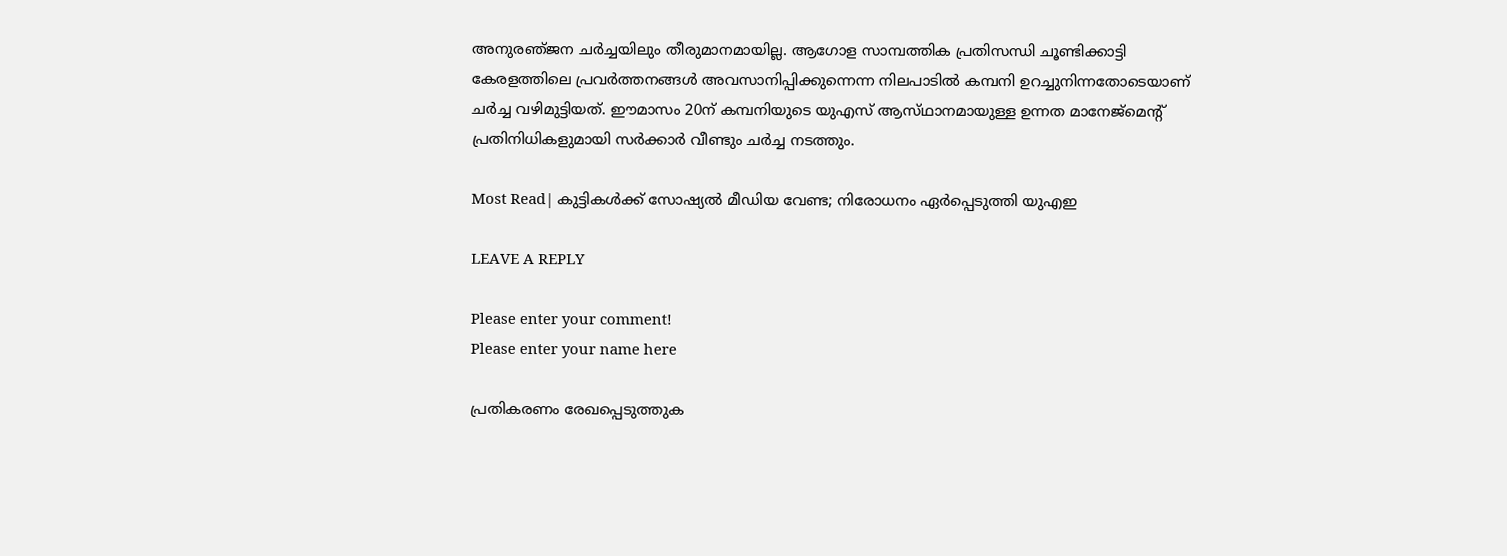അനുരഞ്‌ജന ചർച്ചയിലും തീരുമാനമായില്ല. ആഗോള സാമ്പത്തിക പ്രതിസന്ധി ചൂണ്ടിക്കാട്ടി കേരളത്തിലെ പ്രവർത്തനങ്ങൾ അവസാനിപ്പിക്കുന്നെന്ന നിലപാടിൽ കമ്പനി ഉറച്ചുനിന്നതോടെയാണ് ചർച്ച വഴിമുട്ടിയത്. ഈമാസം 20ന് കമ്പനിയുടെ യുഎസ് ആസ്‌ഥാനമായുള്ള ഉന്നത മാനേജ്മെന്റ് പ്രതിനിധികളുമായി സർക്കാർ വീണ്ടും ചർച്ച നടത്തും.

Most Read| കുട്ടികൾക്ക് സോഷ്യൽ മീഡിയ വേണ്ട; നിരോധനം ഏർപ്പെടുത്തി യുഎഇ

LEAVE A REPLY

Please enter your comment!
Please enter your name here

പ്രതികരണം രേഖപ്പെടുത്തുക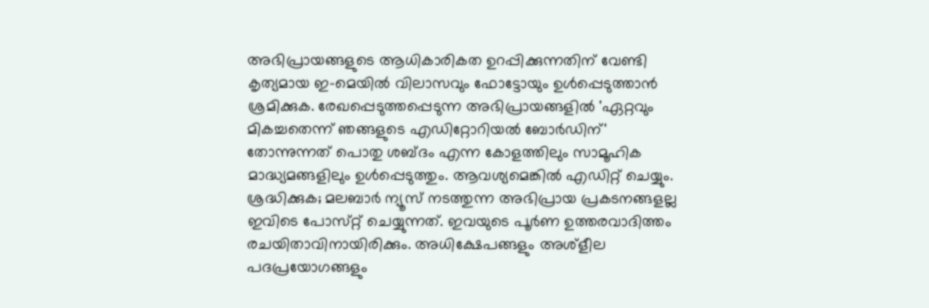അഭിപ്രായങ്ങളുടെ ആധികാരികത ഉറപ്പിക്കുന്നതിന് വേണ്ടി കൃത്യമായ ഇ-മെയിൽ വിലാസവും ഫോട്ടോയും ഉൾപ്പെടുത്താൻ ശ്രമിക്കുക. രേഖപ്പെടുത്തപ്പെടുന്ന അഭിപ്രായങ്ങളിൽ 'ഏറ്റവും മികച്ചതെന്ന് ഞങ്ങളുടെ എഡിറ്റോറിയൽ ബോർഡിന്' തോന്നുന്നത് പൊതു ശബ്‌ദം എന്ന കോളത്തിലും സാമൂഹിക മാദ്ധ്യമങ്ങളിലും ഉൾപ്പെടുത്തും. ആവശ്യമെങ്കിൽ എഡിറ്റ് ചെയ്യും. ശ്രദ്ധിക്കുക; മലബാർ ന്യൂസ് നടത്തുന്ന അഭിപ്രായ പ്രകടനങ്ങളല്ല ഇവിടെ പോസ്‌റ്റ് ചെയ്യുന്നത്. ഇവയുടെ പൂർണ ഉത്തരവാദിത്തം രചയിതാവിനായിരിക്കും. അധിക്ഷേപങ്ങളും അശ്‌ളീല പദപ്രയോഗങ്ങളും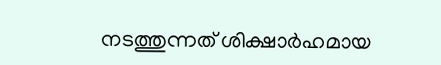നടത്തുന്നത് ശിക്ഷാർഹമായ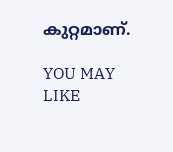കുറ്റമാണ്.

YOU MAY LIKE